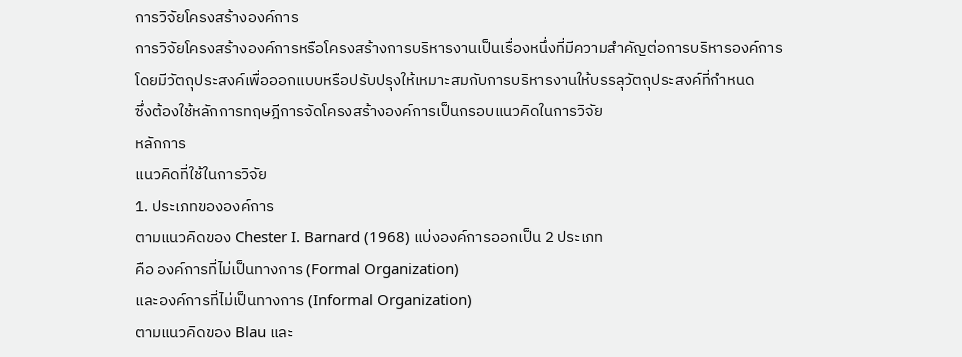การวิจัยโครงสร้างองค์การ
การวิจัยโครงสร้างองค์การหรือโครงสร้างการบริหารงานเป็นเรื่องหนึ่งที่มีความสำคัญต่อการบริหารองค์การ
โดยมีวัตถุประสงค์เพื่อออกแบบหรือปรับปรุงให้เหมาะสมกับการบริหารงานให้บรรลุวัตถุประสงค์ที่กำหนด
ซึ่งต้องใช้หลักการทฤษฎีการจัดโครงสร้างองค์การเป็นกรอบแนวคิดในการวิจัย
หลักการ
แนวคิดที่ใช้ในการวิจัย
1. ประเภทขององค์การ
ตามแนวคิดของ Chester I. Barnard (1968) แบ่งองค์การออกเป็น 2 ประเภท
คือ องค์การที่ไม่เป็นทางการ (Formal Organization)
และองค์การที่ไม่เป็นทางการ (Informal Organization)
ตามแนวคิดของ Blau และ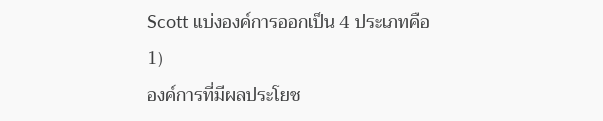Scott แบ่งองค์การออกเป็น 4 ประเภทคือ
1)
องค์การที่มีผลประโยช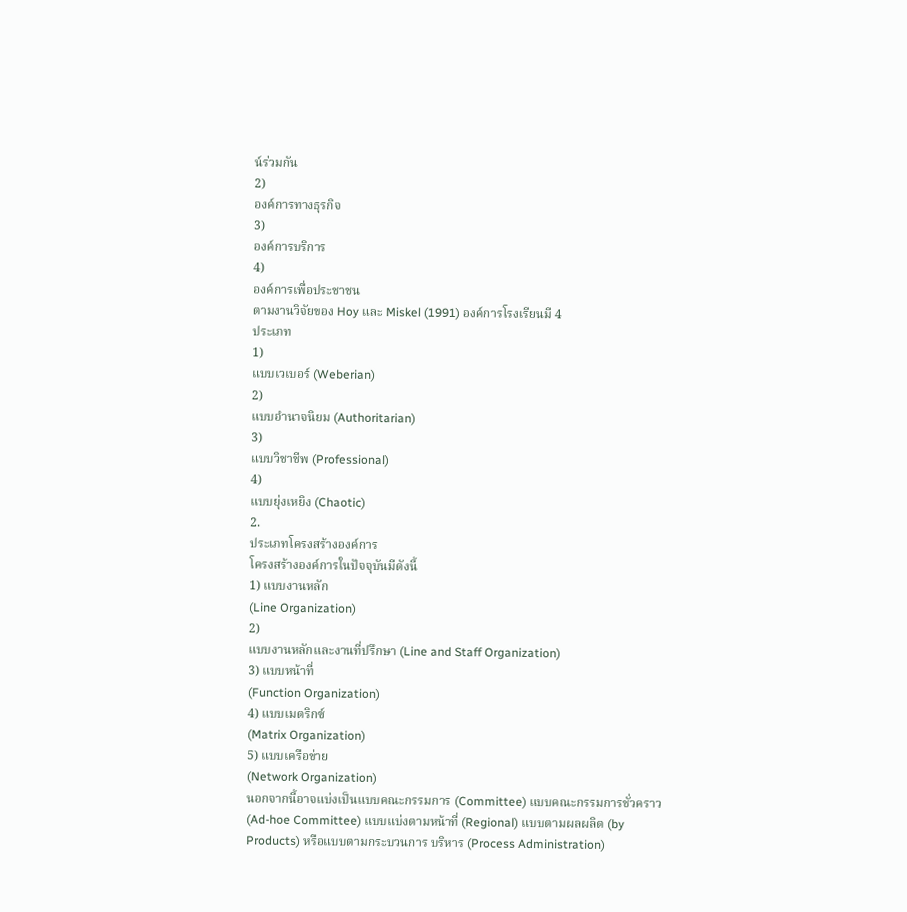น์ร่วมกัน
2)
องค์การทางธุรกิจ
3)
องค์การบริการ
4)
องค์การเพื่อประชาชน
ตามงานวิจัยของ Hoy และ Miskel (1991) องค์การโรงเรียนมี 4
ประเภท
1)
แบบเวเบอร์ (Weberian)
2)
แบบอำนาจนิยม (Authoritarian)
3)
แบบวิชาชีพ (Professional)
4)
แบบยุ่งเหยิง (Chaotic)
2.
ประเภทโครงสร้างองค์การ
โครงสร้างองค์การในปัจจุบันมีดังนี้
1) แบบงานหลัก
(Line Organization)
2)
แบบงานหลักและงานที่ปรึกษา (Line and Staff Organization)
3) แบบหน้าที่
(Function Organization)
4) แบบเมตริกซ์
(Matrix Organization)
5) แบบเครือข่าย
(Network Organization)
นอกจากนี้อาจแบ่งเป็นแบบคณะกรรมการ (Committee) แบบคณะกรรมการชั่วคราว
(Ad-hoe Committee) แบบแบ่งตามหน้าที่ (Regional) แบบตามผลผลิต (by
Products) หรือแบบตามกระบวนการ บริหาร (Process Administration)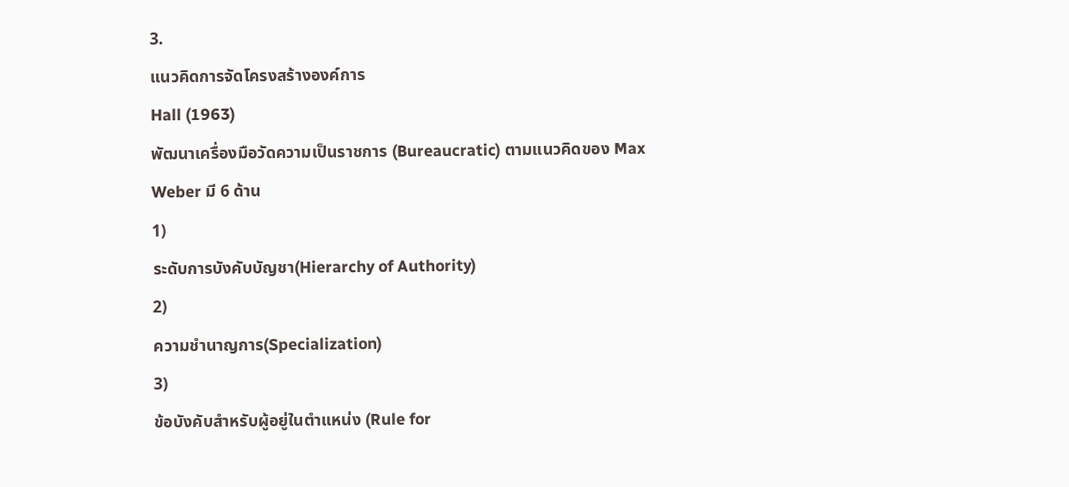3.
แนวคิดการจัดโครงสร้างองค์การ
Hall (1963)
พัฒนาเครื่องมือวัดความเป็นราชการ (Bureaucratic) ตามแนวคิดของ Max
Weber มี 6 ด้าน
1)
ระดับการบังคับบัญชา(Hierarchy of Authority)
2)
ความชำนาญการ(Specialization)
3)
ข้อบังคับสำหรับผู้อยู่ในตำแหน่ง (Rule for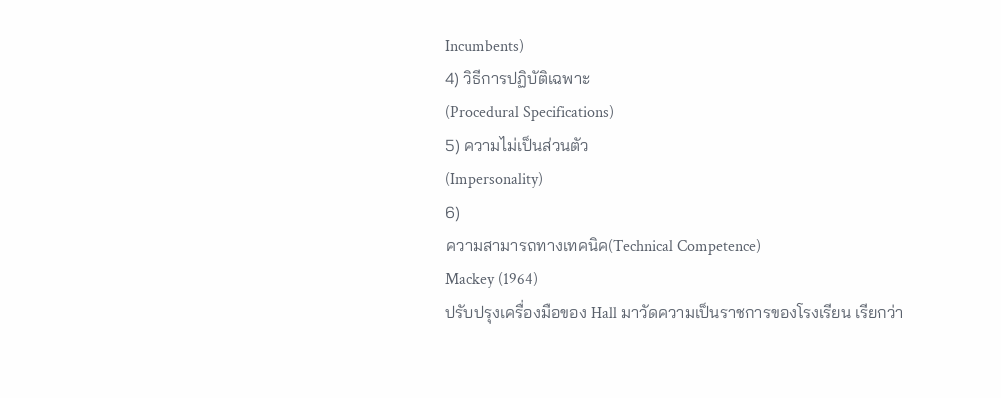Incumbents)
4) วิธีการปฏิบัติเฉพาะ
(Procedural Specifications)
5) ความไม่เป็นส่วนตัว
(Impersonality)
6)
ความสามารถทางเทคนิค(Technical Competence)
Mackey (1964)
ปรับปรุงเครื่องมือของ Hall มาวัดความเป็นราชการของโรงเรียน เรียกว่า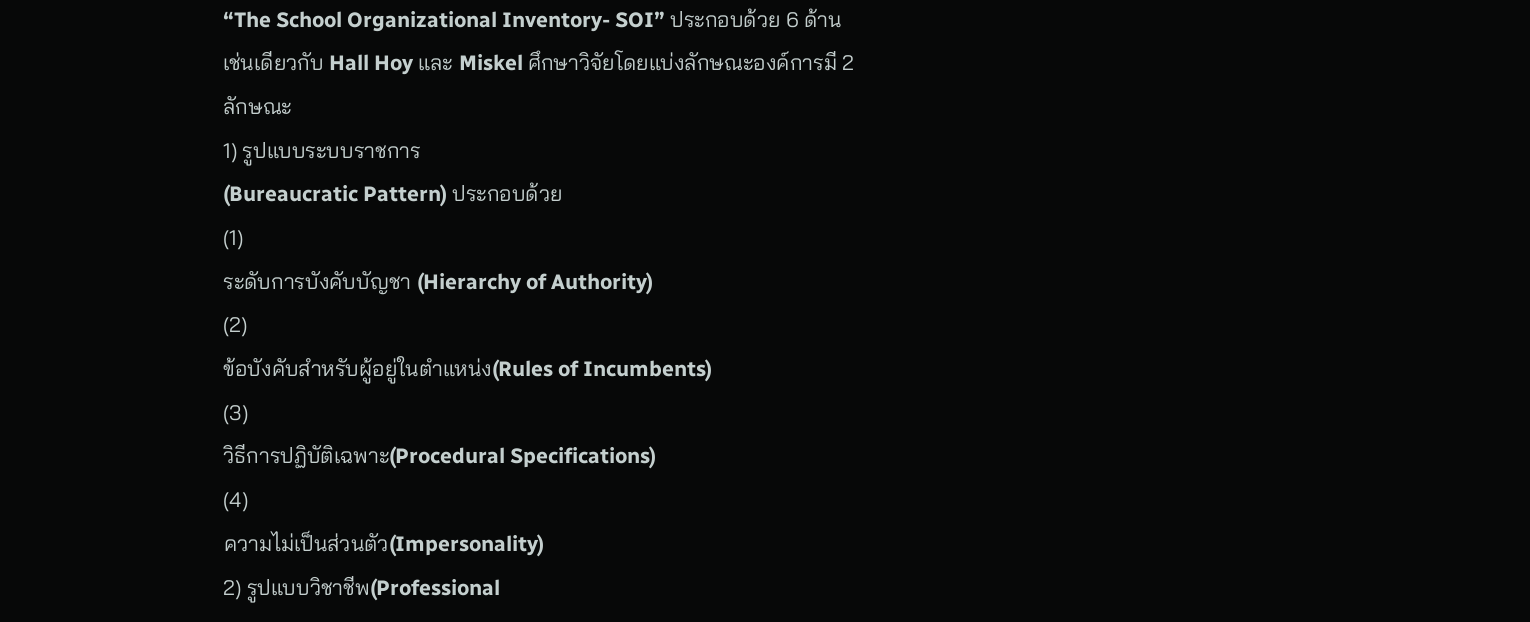“The School Organizational Inventory- SOI” ประกอบด้วย 6 ด้าน
เช่นเดียวกับ Hall Hoy และ Miskel ศึกษาวิจัยโดยแบ่งลักษณะองค์การมี 2
ลักษณะ
1) รูปแบบระบบราชการ
(Bureaucratic Pattern) ประกอบด้วย
(1)
ระดับการบังคับบัญชา (Hierarchy of Authority)
(2)
ข้อบังคับสำหรับผู้อยู่ในตำแหน่ง(Rules of Incumbents)
(3)
วิธีการปฏิบัติเฉพาะ(Procedural Specifications)
(4)
ความไม่เป็นส่วนตัว(Impersonality)
2) รูปแบบวิชาชีพ(Professional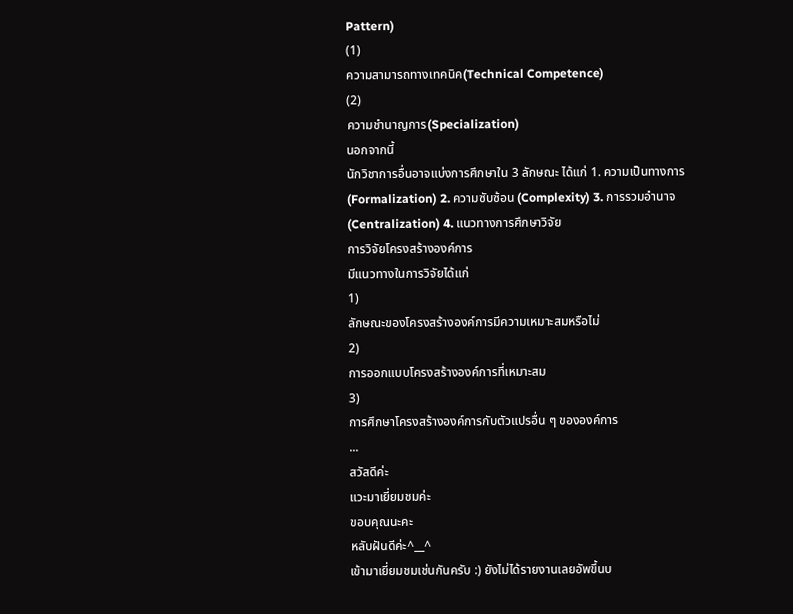Pattern)
(1)
ความสามารถทางเทคนิค(Technical Competence)
(2)
ความชำนาญการ(Specialization)
นอกจากนี้
นักวิชาการอื่นอาจแบ่งการศึกษาใน 3 ลักษณะ ได้แก่ 1. ความเป็นทางการ
(Formalization) 2. ความซับซ้อน (Complexity) 3. การรวมอำนาจ
(Centralization) 4. แนวทางการศึกษาวิจัย
การวิจัยโครงสร้างองค์การ
มีแนวทางในการวิจัยได้แก่
1)
ลักษณะของโครงสร้างองค์การมีความเหมาะสมหรือไม่
2)
การออกแบบโครงสร้างองค์การที่เหมาะสม
3)
การศึกษาโครงสร้างองค์การกับตัวแปรอื่น ๆ ขององค์การ
...
สวัสดีค่ะ
แวะมาเยี่ยมชมค่ะ
ขอบคุณนะคะ
หลับฝันดีค่ะ^__^
เข้ามาเยี่ยมชมเช่นกันครับ :) ยังไม่ได้รายงานเลยอัพขึ้นบ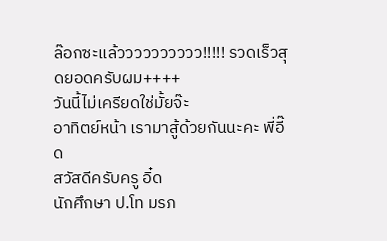ล๊อกซะแล้วววววววววว!!!!! รวดเร็วสุดยอดครับผม++++
วันนี้ไม่เครียดใช่มั้ยจ๊ะ
อาทิตย์หน้า เรามาสู้ด้วยกันนะคะ พี่อี๊ด
สวัสดีครับครู อิ๋ด
นักศึกษา ป.โท มรภ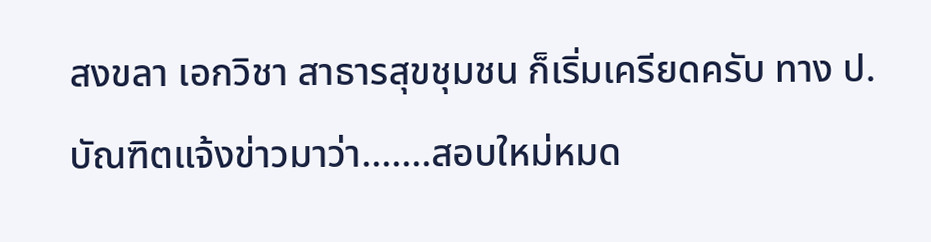สงขลา เอกวิชา สาธารสุขชุมชน ก็เริ่มเครียดครับ ทาง ป. บัณฑิตแจ้งข่าวมาว่า.......สอบใหม่หมด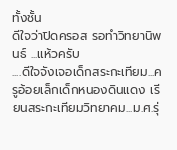ทั้งชั้น
ดีใจว่าปิดครอส รอทำวิทยานิพนธ์ ...แห้วครับ
....ดีใจจังเจอเด็กสระกะเทียม...ครูอ้อยเล็กเด็กหนองดินแดง เรียนสระกะเทียมวิทยาคม...ม.ศ.รุ่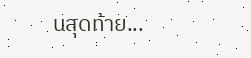นสุดท้าย...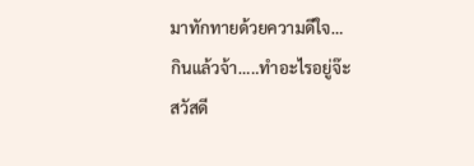มาทักทายด้วยความดีใจ...
กินแล้วจ้า.....ทำอะไรอยู่จ๊ะ
สวัสดี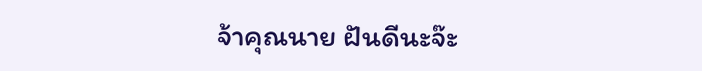จ้าคุณนาย ฝันดีนะจ๊ะ